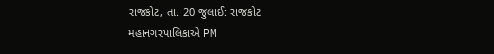રાજકોટ, તા. 20 જુલાઈ: રાજકોટ મહાનગરપાલિકાએ PM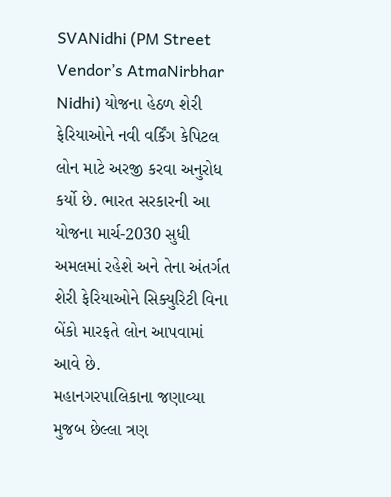SVANidhi (PM Street Vendor’s AtmaNirbhar Nidhi) યોજના હેઠળ શેરી ફેરિયાઓને નવી વર્કિંગ કેપિટલ લોન માટે અરજી કરવા અનુરોધ કર્યો છે. ભારત સરકારની આ યોજના માર્ચ-2030 સુધી અમલમાં રહેશે અને તેના અંતર્ગત શેરી ફેરિયાઓને સિક્યુરિટી વિના બેંકો મારફતે લોન આપવામાં આવે છે.
મહાનગરપાલિકાના જણાવ્યા મુજબ છેલ્લા ત્રણ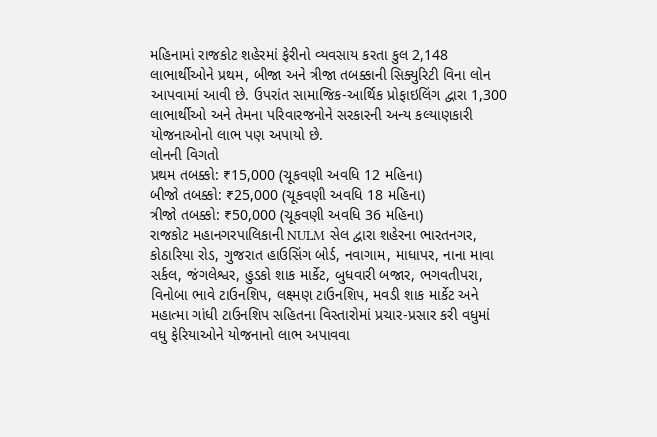મહિનામાં રાજકોટ શહેરમાં ફેરીનો વ્યવસાય કરતા કુલ 2,148 લાભાર્થીઓને પ્રથમ, બીજા અને ત્રીજા તબક્કાની સિક્યુરિટી વિના લોન આપવામાં આવી છે. ઉપરાંત સામાજિક-આર્થિક પ્રોફાઇલિંગ દ્વારા 1,300 લાભાર્થીઓ અને તેમના પરિવારજનોને સરકારની અન્ય કલ્યાણકારી યોજનાઓનો લાભ પણ અપાયો છે.
લોનની વિગતો
પ્રથમ તબક્કો: ₹15,000 (ચૂકવણી અવધિ 12 મહિના)
બીજો તબક્કો: ₹25,000 (ચૂકવણી અવધિ 18 મહિના)
ત્રીજો તબક્કો: ₹50,000 (ચૂકવણી અવધિ 36 મહિના)
રાજકોટ મહાનગરપાલિકાની NULM સેલ દ્વારા શહેરના ભારતનગર, કોઠારિયા રોડ, ગુજરાત હાઉસિંગ બોર્ડ, નવાગામ, માધાપર, નાના માવા સર્કલ, જંગલેશ્વર, હુડકો શાક માર્કેટ, બુધવારી બજાર, ભગવતીપરા, વિનોબા ભાવે ટાઉનશિપ, લક્ષ્મણ ટાઉનશિપ, મવડી શાક માર્કેટ અને મહાત્મા ગાંધી ટાઉનશિપ સહિતના વિસ્તારોમાં પ્રચાર-પ્રસાર કરી વધુમાં વધુ ફેરિયાઓને યોજનાનો લાભ અપાવવા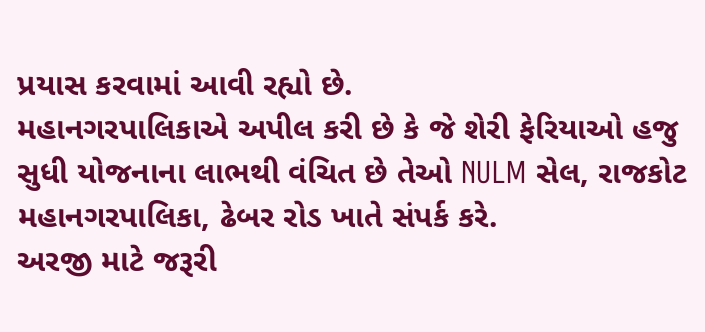પ્રયાસ કરવામાં આવી રહ્યો છે.
મહાનગરપાલિકાએ અપીલ કરી છે કે જે શેરી ફેરિયાઓ હજુ સુધી યોજનાના લાભથી વંચિત છે તેઓ NULM સેલ, રાજકોટ મહાનગરપાલિકા, ઢેબર રોડ ખાતે સંપર્ક કરે.
અરજી માટે જરૂરી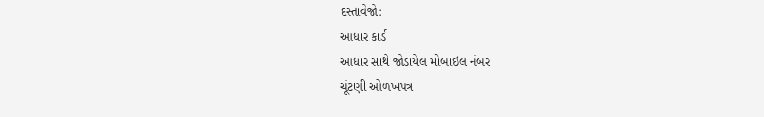દસ્તાવેજો:
આધાર કાર્ડ
આધાર સાથે જોડાયેલ મોબાઇલ નંબર
ચૂંટણી ઓળખપત્ર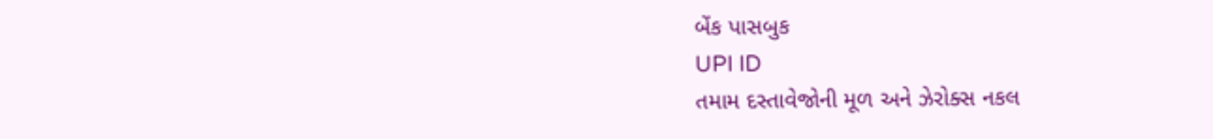બેંક પાસબુક
UPI ID
તમામ દસ્તાવેજોની મૂળ અને ઝેરોક્સ નકલ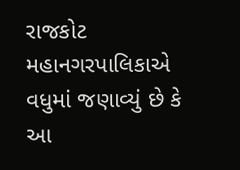રાજકોટ મહાનગરપાલિકાએ વધુમાં જણાવ્યું છે કે આ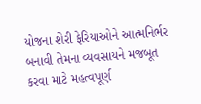યોજના શેરી ફેરિયાઓને આત્મનિર્ભર બનાવી તેમના વ્યવસાયને મજબૂત કરવા માટે મહત્વપૂર્ણ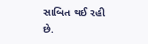સાબિત થઈ રહી છે.